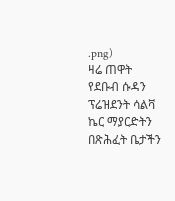.png)
ዛሬ ጠዋት የደቡብ ሱዳን ፕሬዝደንት ሳልቫ ኬር ማያርድትን በጽሕፈት ቤታችን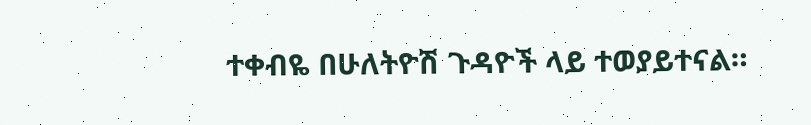ተቀብዬ በሁለትዮሽ ጉዳዮች ላይ ተወያይተናል።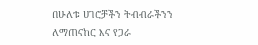በሁለቱ ሀገሮቻችን ትብብራችንን ለማጠናከር እና የጋራ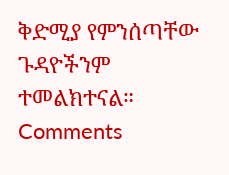ቅድሚያ የምንሰጣቸው ጉዳዮችንም ተመልክተናል።
Comments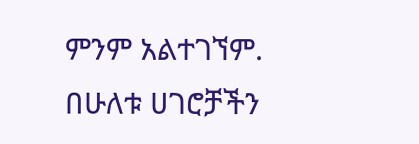ምንም አልተገኘም.
በሁለቱ ሀገሮቻችን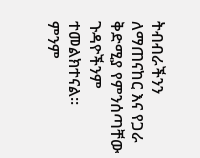ትብብራችንን ለማጠናከር እና የጋራ ቅድሚያ የምንሰጣቸው ጉዳዮችንም ተመልክተናል።
ምንም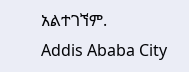አልተገኘም.
Addis Ababa City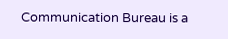Communication Bureau is a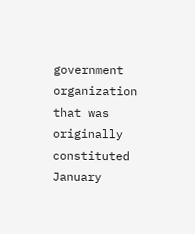government organization that was originally constituted January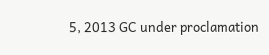5, 2013 GC under proclamation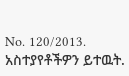No. 120/2013.
አስተያየቶችዎን ይተዉት.